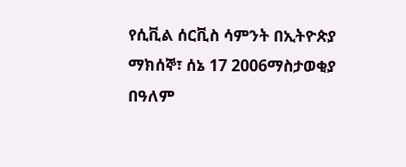የሲቪል ሰርቪስ ሳምንት በኢትዮጵያ
ማክሰኞ፣ ሰኔ 17 2006ማስታወቂያ
በዓለም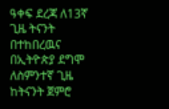ዓቀፍ ደረጃ ለ13ኛ ጊዜ ትናንት በተከበረዉና በኢትዮጵያ ደግሞ ለስምንተኛ ጊዜ ከትናንት ጀምሮ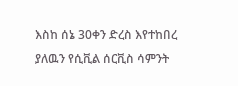እስከ ሰኔ 30ቀን ድረስ እየተከበረ ያለዉን የሲቪል ሰርቪስ ሳምንት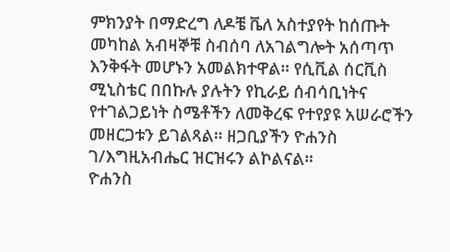ምክንያት በማድረግ ለዶቼ ቬለ አስተያየት ከሰጡት መካከል አብዛኞቹ ስብሰባ ለአገልግሎት አሰጣጥ እንቅፋት መሆኑን አመልክተዋል። የሲቪል ሰርቪስ ሚኒስቴር በበኩሉ ያሉትን የኪራይ ሰብሳቢነትና የተገልጋይነት ስሜቶችን ለመቅረፍ የተየያዩ አሠራሮችን መዘርጋቱን ይገልጻል። ዘጋቢያችን ዮሐንስ ገ/እግዚአብሔር ዝርዝሩን ልኮልናል።
ዮሐንስ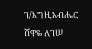ገ/እግዚአብሔር
ሸዋዬ ለገሠ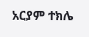አርያም ተክሌ